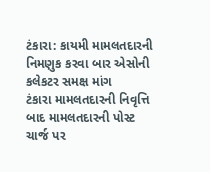ટંકારા: કાયમી મામલતદારની નિમણુક કરવા બાર એસોની કલેકટર સમક્ષ માંગ
ટંકારા મામલતદારની નિવૃત્તિ બાદ મામલતદારની પોસ્ટ ચાર્જ પર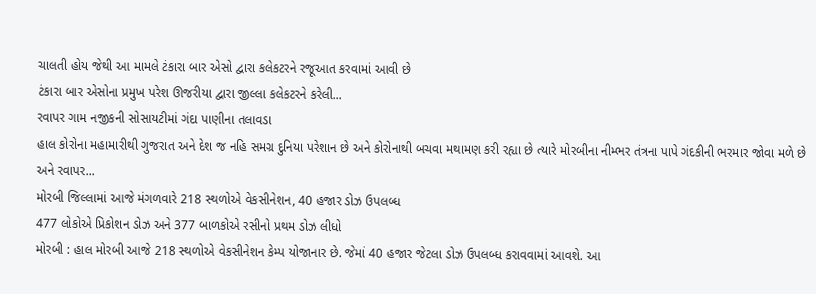ચાલતી હોય જેથી આ મામલે ટંકારા બાર એસો દ્વારા કલેકટરને રજૂઆત કરવામાં આવી છે
ટંકારા બાર એસોના પ્રમુખ પરેશ ઊજરીયા દ્વારા જીલ્લા કલેકટરને કરેલી...
રવાપર ગામ નજીકની સોસાયટીમાં ગંદા પાણીના તલાવડા
હાલ કોરોના મહામારીથી ગુજરાત અને દેશ જ નહિ સમગ્ર દુનિયા પરેશાન છે અને કોરોનાથી બચવા મથામણ કરી રહ્યા છે ત્યારે મોરબીના નીમ્ભર તંત્રના પાપે ગંદકીની ભરમાર જોવા મળે છે અને રવાપર...
મોરબી જિલ્લામાં આજે મંગળવારે 218 સ્થળોએ વેકસીનેશન, 40 હજાર ડોઝ ઉપલબ્ધ
477 લોકોએ પ્રિકોશન ડોઝ અને 377 બાળકોએ રસીનો પ્રથમ ડોઝ લીધો
મોરબી : હાલ મોરબી આજે 218 સ્થળોએ વેકસીનેશન કેમ્પ યોજાનાર છે. જેમાં 40 હજાર જેટલા ડોઝ ઉપલબ્ધ કરાવવામાં આવશે. આ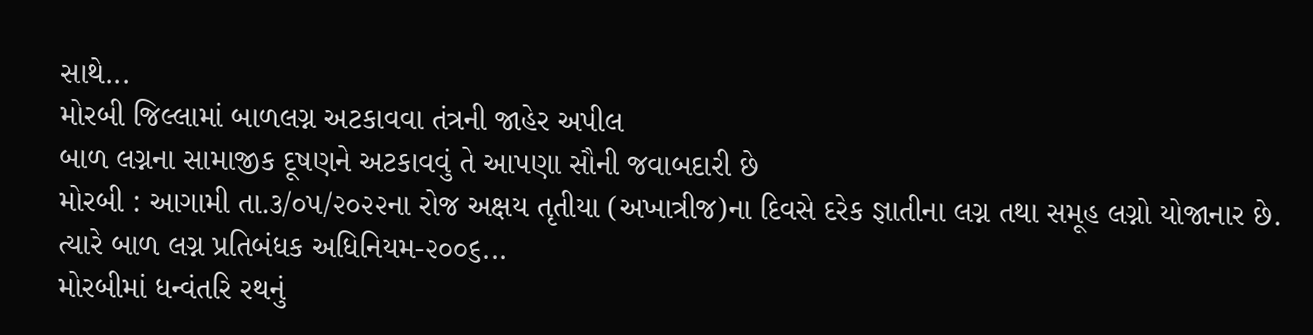સાથે...
મોરબી જિલ્લામાં બાળલગ્ન અટકાવવા તંત્રની જાહેર અપીલ
બાળ લગ્નના સામાજીક દૂષણને અટકાવવું તે આપણા સૌની જવાબદારી છે
મોરબી : આગામી તા.૩/૦૫/૨૦૨૨ના રોજ અક્ષય તૃતીયા (અખાત્રીજ)ના દિવસે દરેક જ્ઞાતીના લગ્ન તથા સમૂહ લગ્નો યોજાનાર છે. ત્યારે બાળ લગ્ન પ્રતિબંધક અધિનિયમ-૨૦૦૬...
મોરબીમાં ધન્વંતરિ રથનું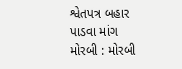શ્વેતપત્ર બહાર પાડવા માંગ
મોરબી : મોરબી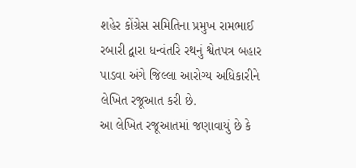શહેર કોંગ્રેસ સમિતિના પ્રમુખ રામભાઈ રબારી દ્વારા ધન્વંતરિ રથનું શ્વેતપત્ર બહાર પાડવા અંગે જિલ્લા આરોગ્ય અધિકારીને લેખિત રજૂઆત કરી છે.
આ લેખિત રજૂઆતમાં જણાવાયું છે કે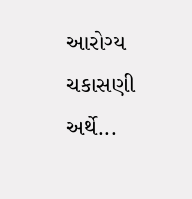આરોગ્ય ચકાસણી અર્થે...